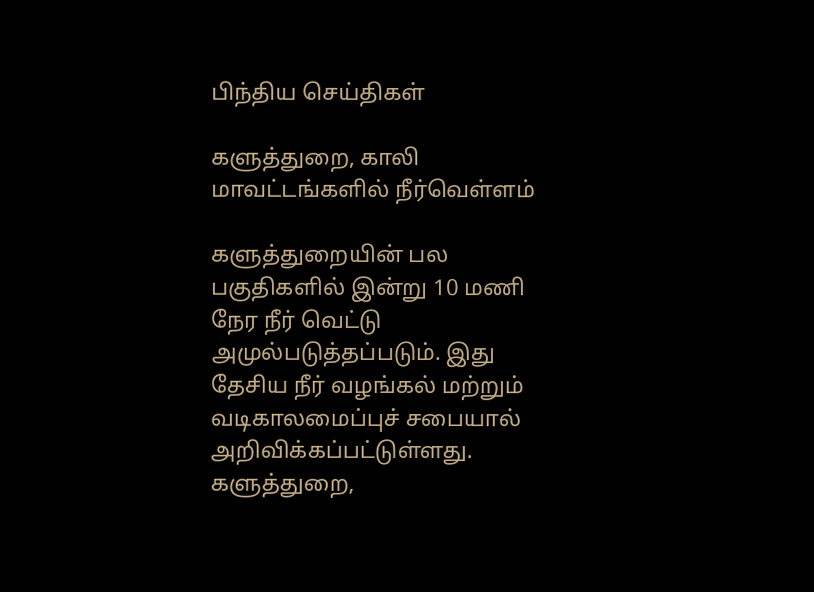பிந்திய செய்திகள்

களுத்துறை, காலி மாவட்டங்களில் நீர்வெள்ளம்

களுத்துறையின் பல பகுதிகளில் இன்று 10 மணி நேர நீர் வெட்டு அமுல்படுத்தப்படும். இது தேசிய நீர் வழங்கல் மற்றும் வடிகாலமைப்புச் சபையால் அறிவிக்கப்பட்டுள்ளது. களுத்துறை,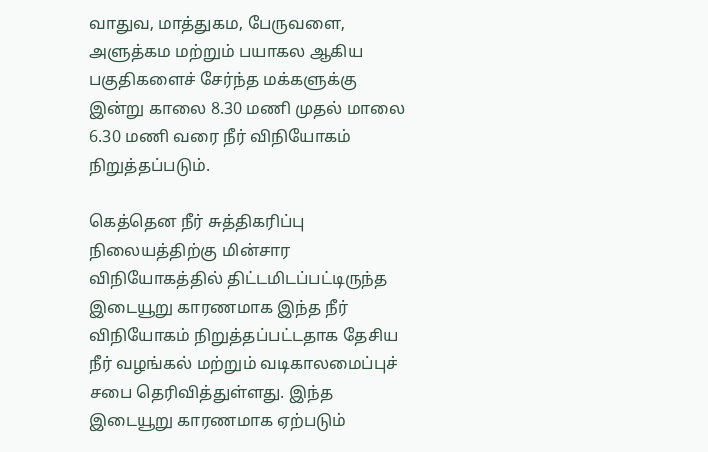வாதுவ, மாத்துகம, பேருவளை, அளுத்கம மற்றும் பயாகல ஆகிய பகுதிகளைச் சேர்ந்த மக்களுக்கு இன்று காலை 8.30 மணி முதல் மாலை 6.30 மணி வரை நீர் விநியோகம் நிறுத்தப்படும்.

கெத்தென நீர் சுத்திகரிப்பு நிலையத்திற்கு மின்சார விநியோகத்தில் திட்டமிடப்பட்டிருந்த இடையூறு காரணமாக இந்த நீர் விநியோகம் நிறுத்தப்பட்டதாக தேசிய நீர் வழங்கல் மற்றும் வடிகாலமைப்புச் சபை தெரிவித்துள்ளது. இந்த இடையூறு காரணமாக ஏற்படும்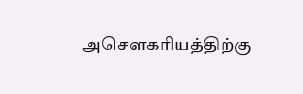அசௌகரியத்திற்கு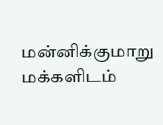மன்னிக்குமாறு மக்களிடம்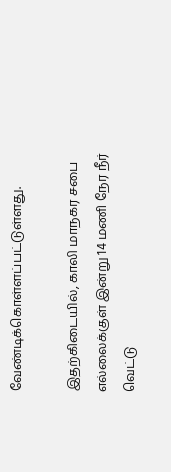வேண்டிக்கொள்ளப்பட்டுள்ளது.

இதற்கிடையில், காலி மாநகர சபை எல்லைக்குள் இன்று 14 மணி நேர நீர் வெட்டு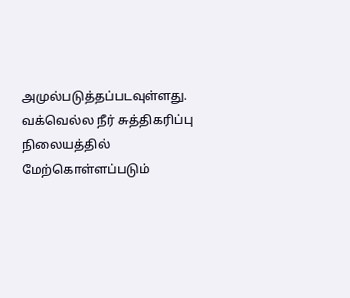அமுல்படுத்தப்படவுள்ளது. வக்வெல்ல நீர் சுத்திகரிப்பு நிலையத்தில் மேற்கொள்ளப்படும்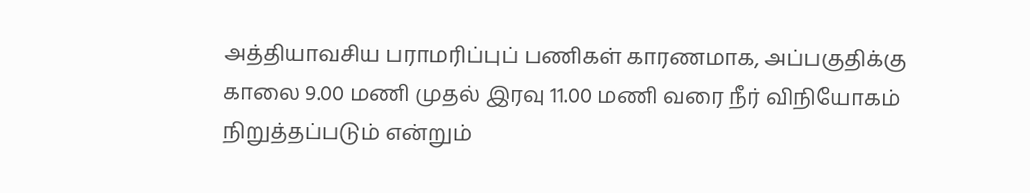அத்தியாவசிய பராமரிப்புப் பணிகள் காரணமாக, அப்பகுதிக்கு காலை 9.00 மணி முதல் இரவு 11.00 மணி வரை நீர் விநியோகம் நிறுத்தப்படும் என்றும்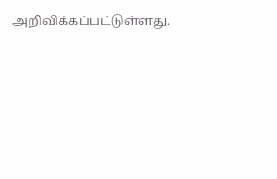அறிவிக்கப்பட்டுள்ளது.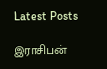Latest Posts

இராசிபன்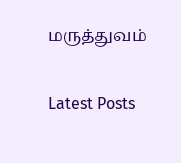மருத்துவம்

Latest Posts